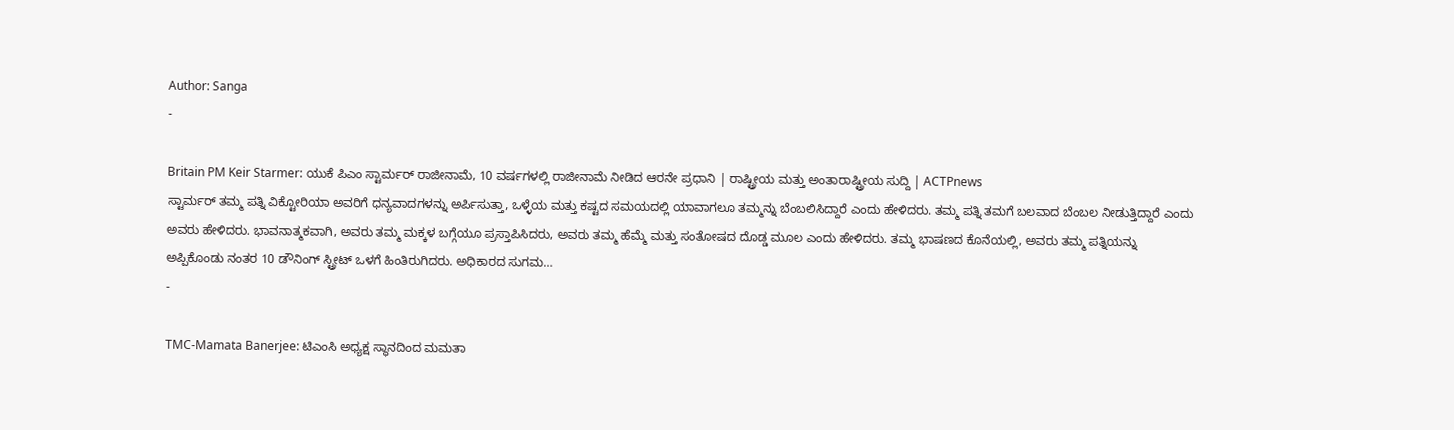Author: Sanga
-

Britain PM Keir Starmer: ಯುಕೆ ಪಿಎಂ ಸ್ಟಾರ್ಮರ್ ರಾಜೀನಾಮೆ, 10 ವರ್ಷಗಳಲ್ಲಿ ರಾಜೀನಾಮೆ ನೀಡಿದ ಆರನೇ ಪ್ರಧಾನಿ | ರಾಷ್ಟ್ರೀಯ ಮತ್ತು ಅಂತಾರಾಷ್ಟ್ರೀಯ ಸುದ್ದಿ | ACTPnews
ಸ್ಟಾರ್ಮರ್ ತಮ್ಮ ಪತ್ನಿ ವಿಕ್ಟೋರಿಯಾ ಅವರಿಗೆ ಧನ್ಯವಾದಗಳನ್ನು ಅರ್ಪಿಸುತ್ತಾ, ಒಳ್ಳೆಯ ಮತ್ತು ಕಷ್ಟದ ಸಮಯದಲ್ಲಿ ಯಾವಾಗಲೂ ತಮ್ಮನ್ನು ಬೆಂಬಲಿಸಿದ್ದಾರೆ ಎಂದು ಹೇಳಿದರು. ತಮ್ಮ ಪತ್ನಿ ತಮಗೆ ಬಲವಾದ ಬೆಂಬಲ ನೀಡುತ್ತಿದ್ದಾರೆ ಎಂದು ಅವರು ಹೇಳಿದರು. ಭಾವನಾತ್ಮಕವಾಗಿ, ಅವರು ತಮ್ಮ ಮಕ್ಕಳ ಬಗ್ಗೆಯೂ ಪ್ರಸ್ತಾಪಿಸಿದರು, ಅವರು ತಮ್ಮ ಹೆಮ್ಮೆ ಮತ್ತು ಸಂತೋಷದ ದೊಡ್ಡ ಮೂಲ ಎಂದು ಹೇಳಿದರು. ತಮ್ಮ ಭಾಷಣದ ಕೊನೆಯಲ್ಲಿ, ಅವರು ತಮ್ಮ ಪತ್ನಿಯನ್ನು ಅಪ್ಪಿಕೊಂಡು ನಂತರ 10 ಡೌನಿಂಗ್ ಸ್ಟ್ರೀಟ್ ಒಳಗೆ ಹಿಂತಿರುಗಿದರು. ಅಧಿಕಾರದ ಸುಗಮ…
-

TMC-Mamata Banerjee: ಟಿಎಂಸಿ ಅಧ್ಯಕ್ಷ ಸ್ಥಾನದಿಂದ ಮಮತಾ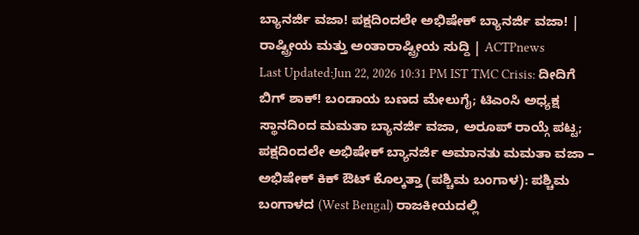ಬ್ಯಾನರ್ಜಿ ವಜಾ! ಪಕ್ಷದಿಂದಲೇ ಅಭಿಷೇಕ್ ಬ್ಯಾನರ್ಜಿ ವಜಾ! | ರಾಷ್ಟ್ರೀಯ ಮತ್ತು ಅಂತಾರಾಷ್ಟ್ರೀಯ ಸುದ್ದಿ | ACTPnews
Last Updated:Jun 22, 2026 10:31 PM IST TMC Crisis: ದೀದಿಗೆ ಬಿಗ್ ಶಾಕ್! ಬಂಡಾಯ ಬಣದ ಮೇಲುಗೈ; ಟಿಎಂಸಿ ಅಧ್ಯಕ್ಷ ಸ್ಥಾನದಿಂದ ಮಮತಾ ಬ್ಯಾನರ್ಜಿ ವಜಾ, ಅರೂಪ್ ರಾಯ್ಗೆ ಪಟ್ಟ; ಪಕ್ಷದಿಂದಲೇ ಅಭಿಷೇಕ್ ಬ್ಯಾನರ್ಜಿ ಅಮಾನತು ಮಮತಾ ವಜಾ – ಅಭಿಷೇಕ್ ಕಿಕ್ ಔಟ್ ಕೊಲ್ಕತ್ತಾ (ಪಶ್ಚಿಮ ಬಂಗಾಳ): ಪಶ್ಚಿಮ ಬಂಗಾಳದ (West Bengal) ರಾಜಕೀಯದಲ್ಲಿ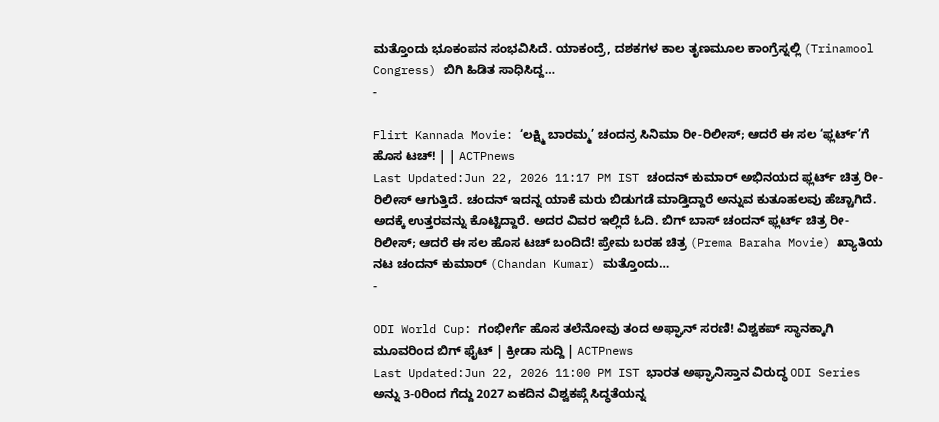ಮತ್ತೊಂದು ಭೂಕಂಪನ ಸಂಭವಿಸಿದೆ. ಯಾಕಂದ್ರೆ, ದಶಕಗಳ ಕಾಲ ತೃಣಮೂಲ ಕಾಂಗ್ರೆಸ್ನಲ್ಲಿ (Trinamool Congress) ಬಿಗಿ ಹಿಡಿತ ಸಾಧಿಸಿದ್ದ…
-

Flirt Kannada Movie: ‘ಲಕ್ಷ್ಮಿ ಬಾರಮ್ಮ’ ಚಂದನ್ರ ಸಿನಿಮಾ ರೀ-ರಿಲೀಸ್; ಆದರೆ ಈ ಸಲ ‘ಫ್ಲರ್ಟ್’ಗೆ ಹೊಸ ಟಚ್! | | ACTPnews
Last Updated:Jun 22, 2026 11:17 PM IST ಚಂದನ್ ಕುಮಾರ್ ಅಭಿನಯದ ಫ್ಲರ್ಟ್ ಚಿತ್ರ ರೀ-ರಿಲೀಸ್ ಆಗುತ್ತಿದೆ. ಚಂದನ್ ಇದನ್ನ ಯಾಕೆ ಮರು ಬಿಡುಗಡೆ ಮಾಡ್ತಿದ್ದಾರೆ ಅನ್ನುವ ಕುತೂಹಲವು ಹೆಚ್ಚಾಗಿದೆ. ಅದಕ್ಕೆ ಉತ್ತರವನ್ನು ಕೊಟ್ಟಿದ್ದಾರೆ. ಅದರ ವಿವರ ಇಲ್ಲಿದೆ ಓದಿ. ಬಿಗ್ ಬಾಸ್ ಚಂದನ್ ಫ್ಲರ್ಟ್ ಚಿತ್ರ ರೀ-ರಿಲೀಸ್; ಆದರೆ ಈ ಸಲ ಹೊಸ ಟಚ್ ಬಂದಿದೆ! ಪ್ರೇಮ ಬರಹ ಚಿತ್ರ (Prema Baraha Movie) ಖ್ಯಾತಿಯ ನಟ ಚಂದನ್ ಕುಮಾರ್ (Chandan Kumar) ಮತ್ತೊಂದು…
-

ODI World Cup: ಗಂಭೀರ್ಗೆ ಹೊಸ ತಲೆನೋವು ತಂದ ಅಫ್ಘಾನ್ ಸರಣಿ! ವಿಶ್ವಕಪ್ ಸ್ಥಾನಕ್ಕಾಗಿ ಮೂವರಿಂದ ಬಿಗ್ ಫೈಟ್ | ಕ್ರೀಡಾ ಸುದ್ದಿ | ACTPnews
Last Updated:Jun 22, 2026 11:00 PM IST ಭಾರತ ಅಫ್ಘಾನಿಸ್ತಾನ ವಿರುದ್ಧ ODI Series ಅನ್ನು 3-0ರಿಂದ ಗೆದ್ದು 2027 ಏಕದಿನ ವಿಶ್ವಕಪ್ಗೆ ಸಿದ್ಧತೆಯನ್ನ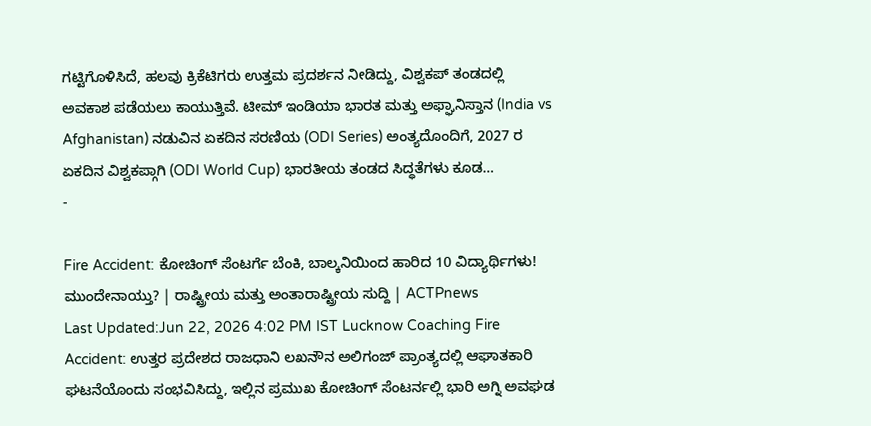ಗಟ್ಟಿಗೊಳಿಸಿದೆ, ಹಲವು ಕ್ರಿಕೆಟಿಗರು ಉತ್ತಮ ಪ್ರದರ್ಶನ ನೀಡಿದ್ದು, ವಿಶ್ವಕಪ್ ತಂಡದಲ್ಲಿ ಅವಕಾಶ ಪಡೆಯಲು ಕಾಯುತ್ತಿವೆ. ಟೀಮ್ ಇಂಡಿಯಾ ಭಾರತ ಮತ್ತು ಅಫ್ಘಾನಿಸ್ತಾನ (India vs Afghanistan) ನಡುವಿನ ಏಕದಿನ ಸರಣಿಯ (ODI Series) ಅಂತ್ಯದೊಂದಿಗೆ, 2027 ರ ಏಕದಿನ ವಿಶ್ವಕಪ್ಗಾಗಿ (ODI World Cup) ಭಾರತೀಯ ತಂಡದ ಸಿದ್ಧತೆಗಳು ಕೂಡ…
-

Fire Accident: ಕೋಚಿಂಗ್ ಸೆಂಟರ್ಗೆ ಬೆಂಕಿ, ಬಾಲ್ಕನಿಯಿಂದ ಹಾರಿದ 10 ವಿದ್ಯಾರ್ಥಿಗಳು! ಮುಂದೇನಾಯ್ತು? | ರಾಷ್ಟ್ರೀಯ ಮತ್ತು ಅಂತಾರಾಷ್ಟ್ರೀಯ ಸುದ್ದಿ | ACTPnews
Last Updated:Jun 22, 2026 4:02 PM IST Lucknow Coaching Fire Accident: ಉತ್ತರ ಪ್ರದೇಶದ ರಾಜಧಾನಿ ಲಖನೌನ ಅಲಿಗಂಜ್ ಪ್ರಾಂತ್ಯದಲ್ಲಿ ಆಘಾತಕಾರಿ ಘಟನೆಯೊಂದು ಸಂಭವಿಸಿದ್ದು, ಇಲ್ಲಿನ ಪ್ರಮುಖ ಕೋಚಿಂಗ್ ಸೆಂಟರ್ನಲ್ಲಿ ಭಾರಿ ಅಗ್ನಿ ಅವಘಡ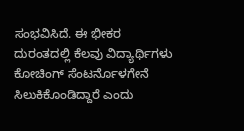ಸಂಭವಿಸಿದೆ. ಈ ಭೀಕರ ದುರಂತದಲ್ಲಿ ಕೆಲವು ವಿದ್ಯಾರ್ಥಿಗಳು ಕೋಚಿಂಗ್ ಸೆಂಟರ್ನೊಳಗೇನೆ ಸಿಲುಕಿಕೊಂಡಿದ್ದಾರೆ ಎಂದು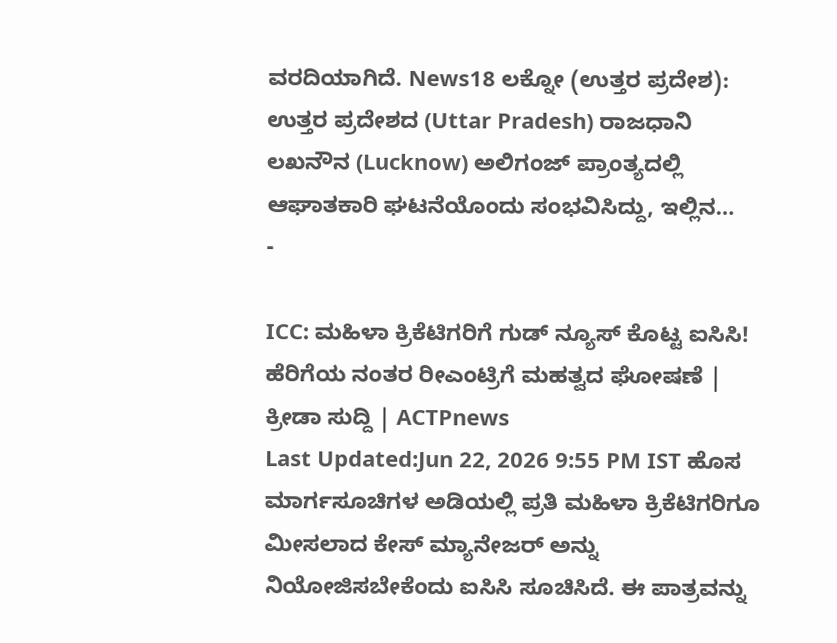ವರದಿಯಾಗಿದೆ. News18 ಲಕ್ನೋ (ಉತ್ತರ ಪ್ರದೇಶ): ಉತ್ತರ ಪ್ರದೇಶದ (Uttar Pradesh) ರಾಜಧಾನಿ ಲಖನೌನ (Lucknow) ಅಲಿಗಂಜ್ ಪ್ರಾಂತ್ಯದಲ್ಲಿ ಆಘಾತಕಾರಿ ಘಟನೆಯೊಂದು ಸಂಭವಿಸಿದ್ದು, ಇಲ್ಲಿನ…
-

ICC: ಮಹಿಳಾ ಕ್ರಿಕೆಟಿಗರಿಗೆ ಗುಡ್ ನ್ಯೂಸ್ ಕೊಟ್ಟ ಐಸಿಸಿ! ಹೆರಿಗೆಯ ನಂತರ ರೀಎಂಟ್ರಿಗೆ ಮಹತ್ವದ ಘೋಷಣೆ | ಕ್ರೀಡಾ ಸುದ್ದಿ | ACTPnews
Last Updated:Jun 22, 2026 9:55 PM IST ಹೊಸ ಮಾರ್ಗಸೂಚಿಗಳ ಅಡಿಯಲ್ಲಿ ಪ್ರತಿ ಮಹಿಳಾ ಕ್ರಿಕೆಟಿಗರಿಗೂ ಮೀಸಲಾದ ಕೇಸ್ ಮ್ಯಾನೇಜರ್ ಅನ್ನು ನಿಯೋಜಿಸಬೇಕೆಂದು ಐಸಿಸಿ ಸೂಚಿಸಿದೆ. ಈ ಪಾತ್ರವನ್ನು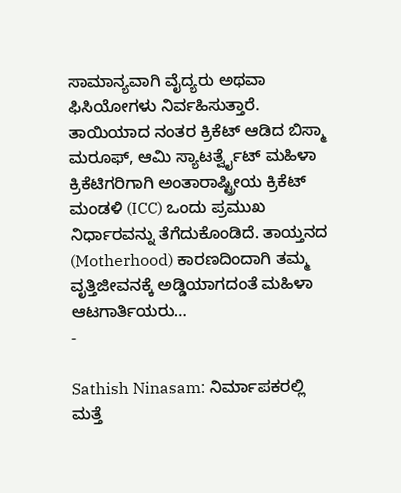ಸಾಮಾನ್ಯವಾಗಿ ವೈದ್ಯರು ಅಥವಾ ಫಿಸಿಯೋಗಳು ನಿರ್ವಹಿಸುತ್ತಾರೆ. ತಾಯಿಯಾದ ನಂತರ ಕ್ರಿಕೆಟ್ ಆಡಿದ ಬಿಸ್ಮಾ ಮರೂಫ್, ಆಮಿ ಸ್ಯಾಟರ್ತ್ವೈಟ್ ಮಹಿಳಾ ಕ್ರಿಕೆಟಿಗರಿಗಾಗಿ ಅಂತಾರಾಷ್ಟ್ರೀಯ ಕ್ರಿಕೆಟ್ ಮಂಡಳಿ (ICC) ಒಂದು ಪ್ರಮುಖ ನಿರ್ಧಾರವನ್ನು ತೆಗೆದುಕೊಂಡಿದೆ. ತಾಯ್ತನದ (Motherhood) ಕಾರಣದಿಂದಾಗಿ ತಮ್ಮ ವೃತ್ತಿಜೀವನಕ್ಕೆ ಅಡ್ಡಿಯಾಗದಂತೆ ಮಹಿಳಾ ಆಟಗಾರ್ತಿಯರು…
-

Sathish Ninasam: ನಿರ್ಮಾಪಕರಲ್ಲಿ ಮತ್ತೆ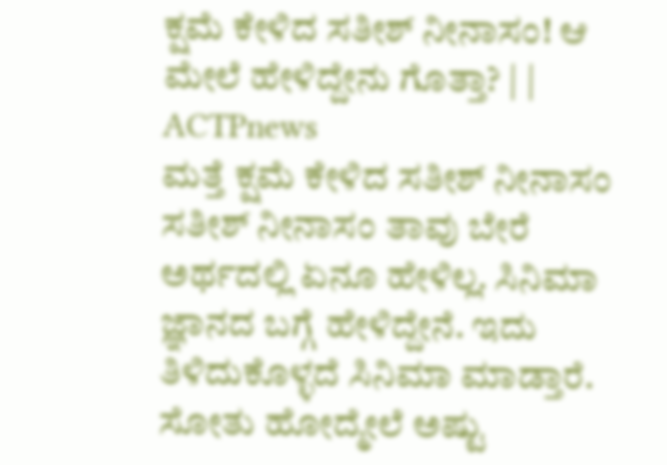ಕ್ಷಮೆ ಕೇಳಿದ ಸತೀಶ್ ನೀನಾಸಂ! ಆ ಮೇಲೆ ಹೇಳಿದ್ದೇನು ಗೊತ್ತಾ? | | ACTPnews
ಮತ್ತೆ ಕ್ಷಮೆ ಕೇಳಿದ ಸತೀಶ್ ನೀನಾಸಂ ಸತೀಶ್ ನೀನಾಸಂ ತಾವು ಬೇರೆ ಅರ್ಥದಲ್ಲಿ ಏನೂ ಹೇಳಿಲ್ಲ. ಸಿನಿಮಾ ಜ್ಞಾನದ ಬಗ್ಗೆ ಹೇಳಿದ್ದೇನೆ. ಇದು ತಿಳಿದುಕೊಳ್ಳದೆ ಸಿನಿಮಾ ಮಾಡ್ತಾರೆ. ಸೋತು ಹೋದ್ಮೇಲೆ ಅಷ್ಟು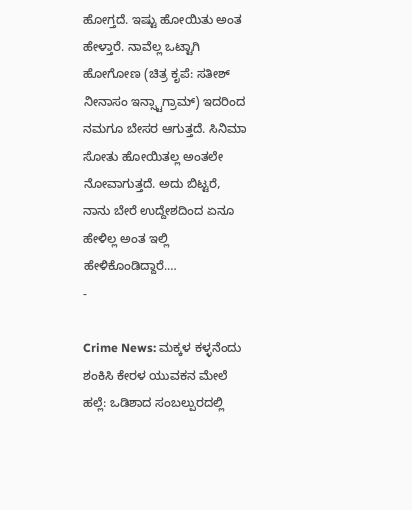ಹೋಗ್ತದೆ. ಇಷ್ಟು ಹೋಯಿತು ಅಂತ ಹೇಳ್ತಾರೆ. ನಾವೆಲ್ಲ ಒಟ್ಟಾಗಿ ಹೋಗೋಣ (ಚಿತ್ರ ಕೃಪೆ: ಸತೀಶ್ ನೀನಾಸಂ ಇನ್ಸ್ಟಾಗ್ರಾಮ್) ಇದರಿಂದ ನಮಗೂ ಬೇಸರ ಆಗುತ್ತದೆ. ಸಿನಿಮಾ ಸೋತು ಹೋಯಿತಲ್ಲ ಅಂತಲೇ ನೋವಾಗುತ್ತದೆ. ಅದು ಬಿಟ್ಟರೆ, ನಾನು ಬೇರೆ ಉದ್ದೇಶದಿಂದ ಏನೂ ಹೇಳಿಲ್ಲ ಅಂತ ಇಲ್ಲಿ ಹೇಳಿಕೊಂಡಿದ್ದಾರೆ.…
-

Crime News: ಮಕ್ಕಳ ಕಳ್ಳನೆಂದು ಶಂಕಿಸಿ ಕೇರಳ ಯುವಕನ ಮೇಲೆ ಹಲ್ಲೆ: ಒಡಿಶಾದ ಸಂಬಲ್ಪುರದಲ್ಲಿ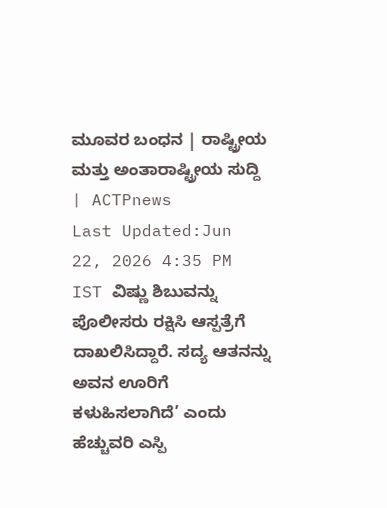ಮೂವರ ಬಂಧನ | ರಾಷ್ಟ್ರೀಯ ಮತ್ತು ಅಂತಾರಾಷ್ಟ್ರೀಯ ಸುದ್ದಿ | ACTPnews
Last Updated:Jun 22, 2026 4:35 PM IST ವಿಷ್ಣು ಶಿಬುವನ್ನು ಪೊಲೀಸರು ರಕ್ಷಿಸಿ ಆಸ್ಪತ್ರೆಗೆ ದಾಖಲಿಸಿದ್ದಾರೆ. ಸದ್ಯ ಆತನನ್ನು ಅವನ ಊರಿಗೆ ಕಳುಹಿಸಲಾಗಿದೆ’ ಎಂದು ಹೆಚ್ಚುವರಿ ಎಸ್ಪಿ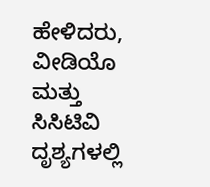ಹೇಳಿದರು, ವೀಡಿಯೊ ಮತ್ತು ಸಿಸಿಟಿವಿ ದೃಶ್ಯಗಳಲ್ಲಿ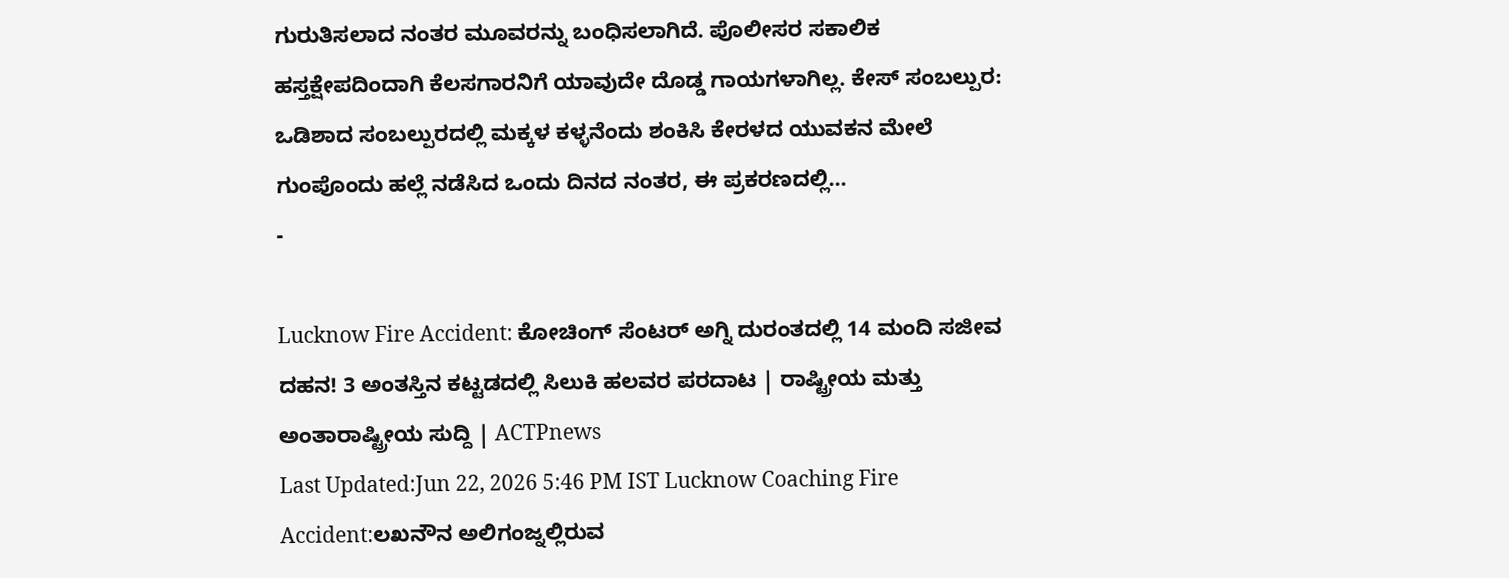ಗುರುತಿಸಲಾದ ನಂತರ ಮೂವರನ್ನು ಬಂಧಿಸಲಾಗಿದೆ. ಪೊಲೀಸರ ಸಕಾಲಿಕ ಹಸ್ತಕ್ಷೇಪದಿಂದಾಗಿ ಕೆಲಸಗಾರನಿಗೆ ಯಾವುದೇ ದೊಡ್ಡ ಗಾಯಗಳಾಗಿಲ್ಲ. ಕೇಸ್ ಸಂಬಲ್ಪುರ: ಒಡಿಶಾದ ಸಂಬಲ್ಪುರದಲ್ಲಿ ಮಕ್ಕಳ ಕಳ್ಳನೆಂದು ಶಂಕಿಸಿ ಕೇರಳದ ಯುವಕನ ಮೇಲೆ ಗುಂಪೊಂದು ಹಲ್ಲೆ ನಡೆಸಿದ ಒಂದು ದಿನದ ನಂತರ, ಈ ಪ್ರಕರಣದಲ್ಲಿ…
-

Lucknow Fire Accident: ಕೋಚಿಂಗ್ ಸೆಂಟರ್ ಅಗ್ನಿ ದುರಂತದಲ್ಲಿ 14 ಮಂದಿ ಸಜೀವ ದಹನ! 3 ಅಂತಸ್ತಿನ ಕಟ್ಟಡದಲ್ಲಿ ಸಿಲುಕಿ ಹಲವರ ಪರದಾಟ | ರಾಷ್ಟ್ರೀಯ ಮತ್ತು ಅಂತಾರಾಷ್ಟ್ರೀಯ ಸುದ್ದಿ | ACTPnews
Last Updated:Jun 22, 2026 5:46 PM IST Lucknow Coaching Fire Accident:ಲಖನೌನ ಅಲಿಗಂಜ್ನಲ್ಲಿರುವ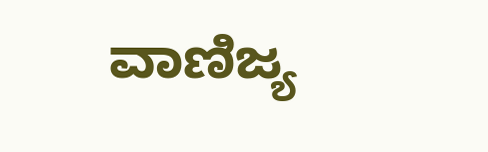ವಾಣಿಜ್ಯ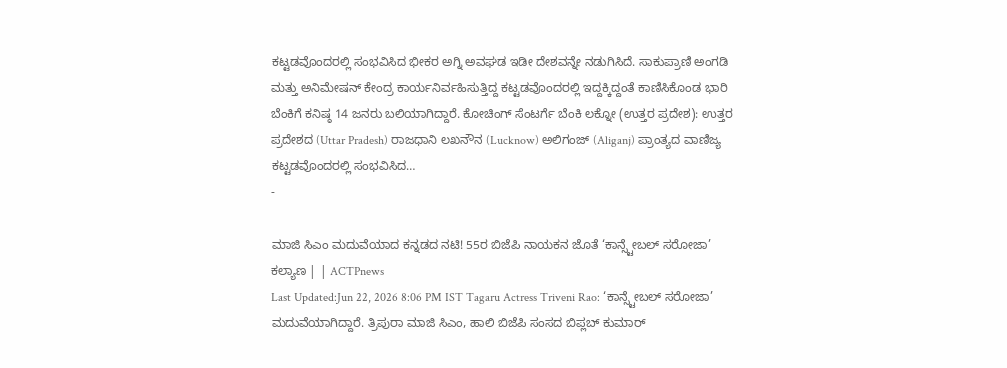ಕಟ್ಟಡವೊಂದರಲ್ಲಿ ಸಂಭವಿಸಿದ ಭೀಕರ ಅಗ್ನಿ ಅವಘಡ ಇಡೀ ದೇಶವನ್ನೇ ನಡುಗಿಸಿದೆ. ಸಾಕುಪ್ರಾಣಿ ಅಂಗಡಿ ಮತ್ತು ಅನಿಮೇಷನ್ ಕೇಂದ್ರ ಕಾರ್ಯನಿರ್ವಹಿಸುತ್ತಿದ್ದ ಕಟ್ಟಡವೊಂದರಲ್ಲಿ ಇದ್ದಕ್ಕಿದ್ದಂತೆ ಕಾಣಿಸಿಕೊಂಡ ಭಾರಿ ಬೆಂಕಿಗೆ ಕನಿಷ್ಠ 14 ಜನರು ಬಲಿಯಾಗಿದ್ದಾರೆ. ಕೋಚಿಂಗ್ ಸೆಂಟರ್ಗೆ ಬೆಂಕಿ ಲಕ್ನೋ (ಉತ್ತರ ಪ್ರದೇಶ): ಉತ್ತರ ಪ್ರದೇಶದ (Uttar Pradesh) ರಾಜಧಾನಿ ಲಖನೌನ (Lucknow) ಅಲಿಗಂಜ್ (Aliganj) ಪ್ರಾಂತ್ಯದ ವಾಣಿಜ್ಯ ಕಟ್ಟಡವೊಂದರಲ್ಲಿ ಸಂಭವಿಸಿದ…
-

ಮಾಜಿ ಸಿಎಂ ಮದುವೆಯಾದ ಕನ್ನಡದ ನಟಿ! 55ರ ಬಿಜೆಪಿ ನಾಯಕನ ಜೊತೆ ‘ಕಾನ್ಸ್ಟೇಬಲ್ ಸರೋಜಾ’ ಕಲ್ಯಾಣ | | ACTPnews
Last Updated:Jun 22, 2026 8:06 PM IST Tagaru Actress Triveni Rao: ‘ಕಾನ್ಸ್ಟೇಬಲ್ ಸರೋಜಾ’ ಮದುವೆಯಾಗಿದ್ದಾರೆ. ತ್ರಿಪುರಾ ಮಾಜಿ ಸಿಎಂ, ಹಾಲಿ ಬಿಜೆಪಿ ಸಂಸದ ಬಿಪ್ಲಬ್ ಕುಮಾರ್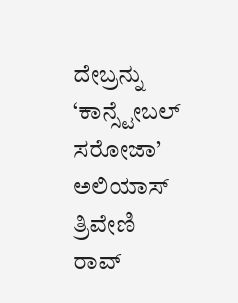ದೇಬ್ರನ್ನು ‘ಕಾನ್ಸ್ಟೇಬಲ್ ಸರೋಜಾ’ ಅಲಿಯಾಸ್ ತ್ರಿವೇಣಿ ರಾವ್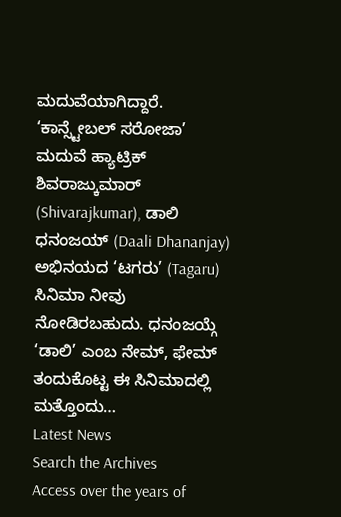ಮದುವೆಯಾಗಿದ್ದಾರೆ. ‘ಕಾನ್ಸ್ಟೇಬಲ್ ಸರೋಜಾ’ ಮದುವೆ ಹ್ಯಾಟ್ರಿಕ್ ಶಿವರಾಜ್ಕುಮಾರ್ (Shivarajkumar), ಡಾಲಿ ಧನಂಜಯ್ (Daali Dhananjay) ಅಭಿನಯದ ‘ಟಗರು’ (Tagaru) ಸಿನಿಮಾ ನೀವು ನೋಡಿರಬಹುದು. ಧನಂಜಯ್ಗೆ ‘ಡಾಲಿ’ ಎಂಬ ನೇಮ್, ಫೇಮ್ ತಂದುಕೊಟ್ಟ ಈ ಸಿನಿಮಾದಲ್ಲಿ ಮತ್ತೊಂದು…
Latest News
Search the Archives
Access over the years of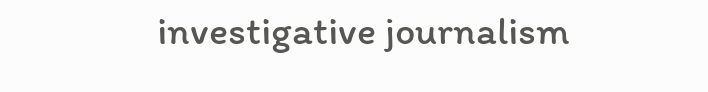investigative journalism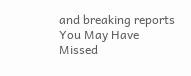and breaking reports
You May Have Missed